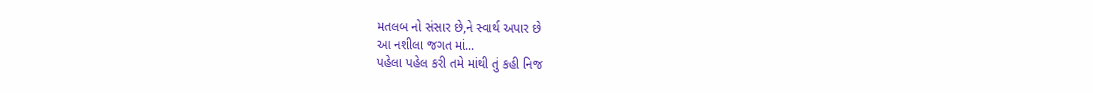મતલબ નો સંસાર છે,ને સ્વાર્થ અપાર છે
આ નશીલા જગત માં...
પહેલા પહેલ કરી તમે માંથી તું કહી નિજ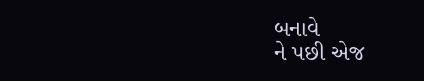બનાવે
ને પછી એજ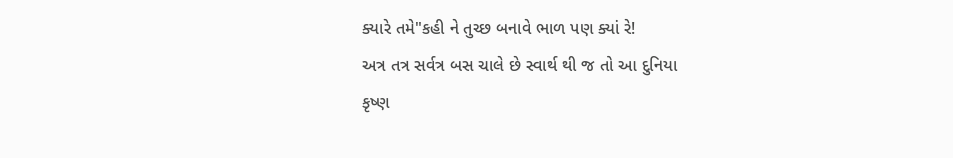ક્યારે તમે"કહી ને તુચ્છ બનાવે ભાળ પણ ક્યાં રે!
અત્ર તત્ર સર્વત્ર બસ ચાલે છે સ્વાર્થ થી જ તો આ દુનિયા
કૃષ્ણ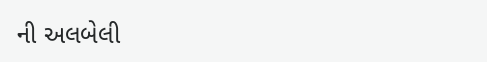ની અલબેલી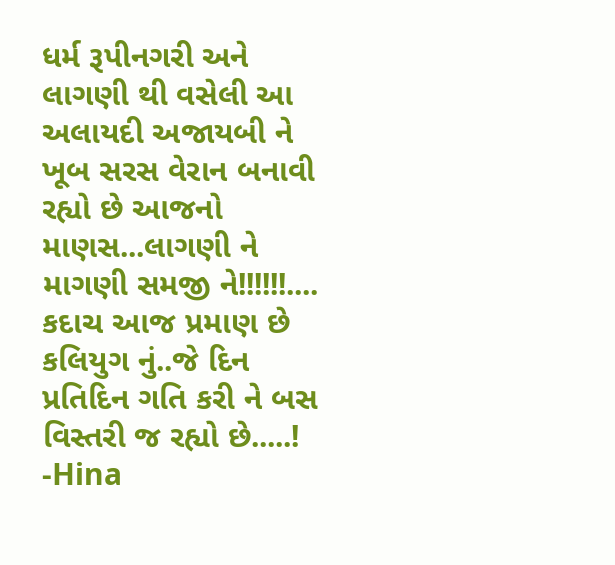ધર્મ રૂપીનગરી અને લાગણી થી વસેલી આ અલાયદી અજાયબી ને ખૂબ સરસ વેરાન બનાવી રહ્યો છે આજનો માણસ...લાગણી ને માગણી સમજી ને!!!!!!....
કદાચ આજ પ્રમાણ છે કલિયુગ નું..જે દિન પ્રતિદિન ગતિ કરી ને બસ વિસ્તરી જ રહ્યો છે.....!
-Hina